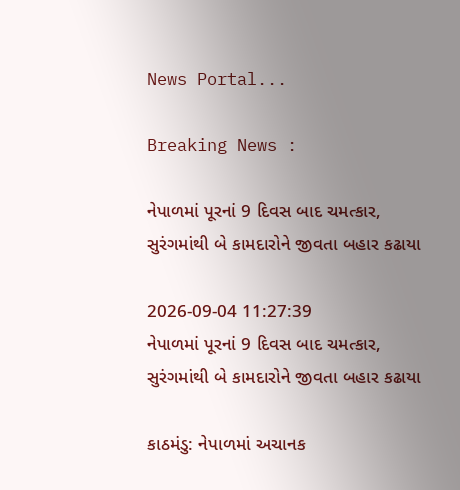News Portal...

Breaking News :

નેપાળમાં પૂરનાં 9 દિવસ બાદ ચમત્કાર, સુરંગમાંથી બે કામદારોને જીવતા બહાર કઢાયા

2026-09-04 11:27:39
નેપાળમાં પૂરનાં 9 દિવસ બાદ ચમત્કાર, સુરંગમાંથી બે કામદારોને જીવતા બહાર કઢાયા

કાઠમંડુ: નેપાળમાં અચાનક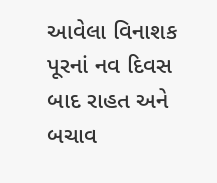આવેલા વિનાશક પૂરનાં નવ દિવસ બાદ રાહત અને બચાવ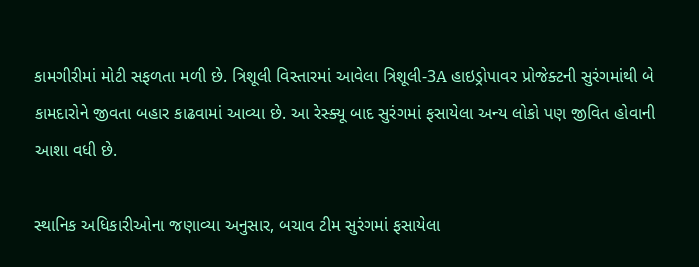કામગીરીમાં મોટી સફળતા મળી છે. ત્રિશૂલી વિસ્તારમાં આવેલા ત્રિશૂલી-3A હાઇડ્રોપાવર પ્રોજેક્ટની સુરંગમાંથી બે કામદારોને જીવતા બહાર કાઢવામાં આવ્યા છે. આ રેસ્ક્યૂ બાદ સુરંગમાં ફસાયેલા અન્ય લોકો પણ જીવિત હોવાની આશા વધી છે.

સ્થાનિક અધિકારીઓના જણાવ્યા અનુસાર, બચાવ ટીમ સુરંગમાં ફસાયેલા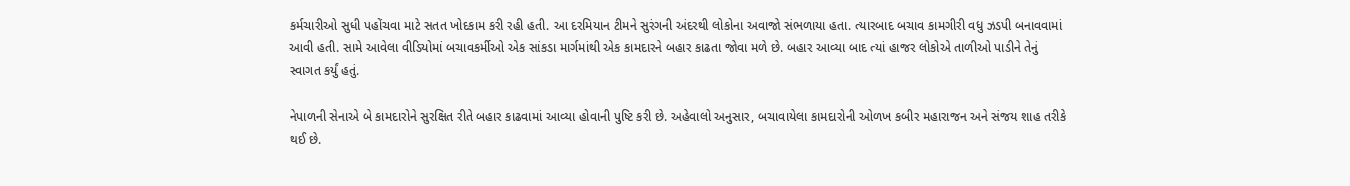કર્મચારીઓ સુધી પહોંચવા માટે સતત ખોદકામ કરી રહી હતી. આ દરમિયાન ટીમને સુરંગની અંદરથી લોકોના અવાજો સંભળાયા હતા. ત્યારબાદ બચાવ કામગીરી વધુ ઝડપી બનાવવામાં આવી હતી. સામે આવેલા વીડિયોમાં બચાવકર્મીઓ એક સાંકડા માર્ગમાંથી એક કામદારને બહાર કાઢતા જોવા મળે છે. બહાર આવ્યા બાદ ત્યાં હાજર લોકોએ તાળીઓ પાડીને તેનું સ્વાગત કર્યું હતું.

નેપાળની સેનાએ બે કામદારોને સુરક્ષિત રીતે બહાર કાઢવામાં આવ્યા હોવાની પુષ્ટિ કરી છે. અહેવાલો અનુસાર, બચાવાયેલા કામદારોની ઓળખ કબીર મહારાજન અને સંજય શાહ તરીકે થઈ છે.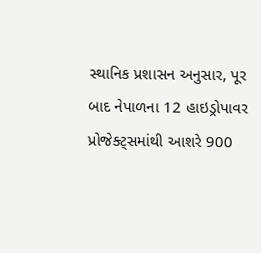સ્થાનિક પ્રશાસન અનુસાર, પૂર બાદ નેપાળના 12 હાઇડ્રોપાવર પ્રોજેક્ટ્સમાંથી આશરે 900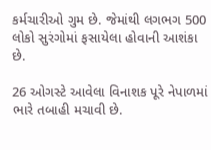કર્મચારીઓ ગુમ છે. જેમાંથી લગભગ 500 લોકો સુરંગોમાં ફસાયેલા હોવાની આશંકા છે.

26 ઓગસ્ટે આવેલા વિનાશક પૂરે નેપાળમાં ભારે તબાહી મચાવી છે.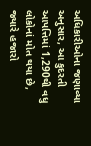અધિકારીઓના જણાવ્યા અનુસાર, આ કુદરતી આપત્તિમાં 1,290થી વધુ લોકોનાં મોત થયા છે, જ્યારે હજારો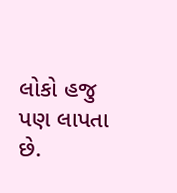લોકો હજુ પણ લાપતા છે.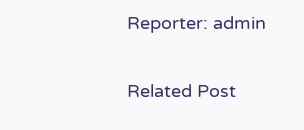Reporter: admin

Related Post